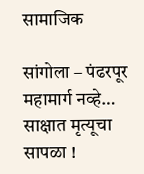सामाजिक

सांगोला – पंढरपूर महामार्ग नव्हे… साक्षात मृत्यूचा सापळा !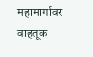महामार्गावर वाहतूक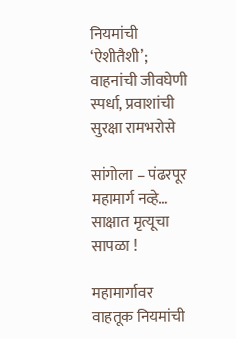नियमांची ‘ऐशीतैशी’; वाहनांची जीवघेणी स्पर्धा, प्रवाशांची सुरक्षा रामभरोसे

सांगोला – पंढरपूर महामार्ग नव्हे… साक्षात मृत्यूचा सापळा !

महामार्गावर वाहतूक नियमांची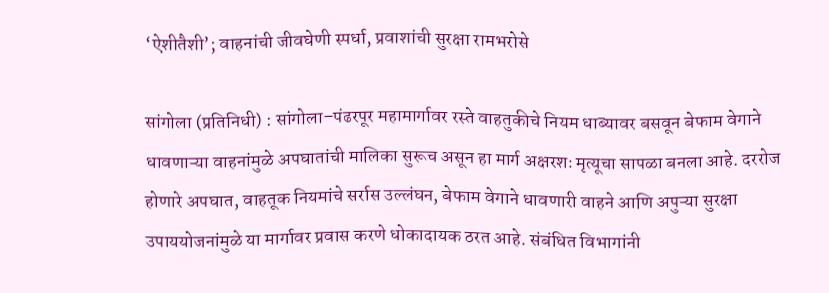‘ऐशीतैशी’; वाहनांची जीवघेणी स्पर्धा, प्रवाशांची सुरक्षा रामभरोसे

सांगोला (प्रतिनिधी) : सांगोला–पंढरपूर महामार्गावर रस्ते वाहतुकीचे नियम धाब्यावर बसवून बेफाम वेगाने धावणाऱ्या वाहनांमुळे अपघातांची मालिका सुरूच असून हा मार्ग अक्षरशः मृत्यूचा सापळा बनला आहे. दररोज होणारे अपघात, वाहतूक नियमांचे सर्रास उल्लंघन, बेफाम वेगाने धावणारी वाहने आणि अपुऱ्या सुरक्षा उपाययोजनांमुळे या मार्गावर प्रवास करणे धोकादायक ठरत आहे. संबंधित विभागांनी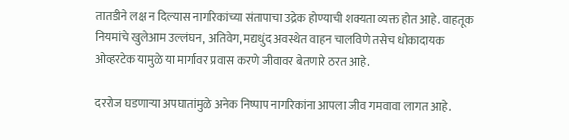तातडीने लक्ष न दिल्यास नागरिकांच्या संतापाचा उद्रेक होण्याची शक्यता व्यक्त होत आहे. वाहतूक नियमांचे खुलेआम उल्लंघन, अतिवेग, मद्यधुंद अवस्थेत वाहन चालविणे तसेच धोकादायक ओव्हरटेक यामुळे या मार्गावर प्रवास करणे जीवावर बेतणारे ठरत आहे.

दररोज घडणाऱ्या अपघातांमुळे अनेक निष्पाप नागरिकांना आपला जीव गमवावा लागत आहे.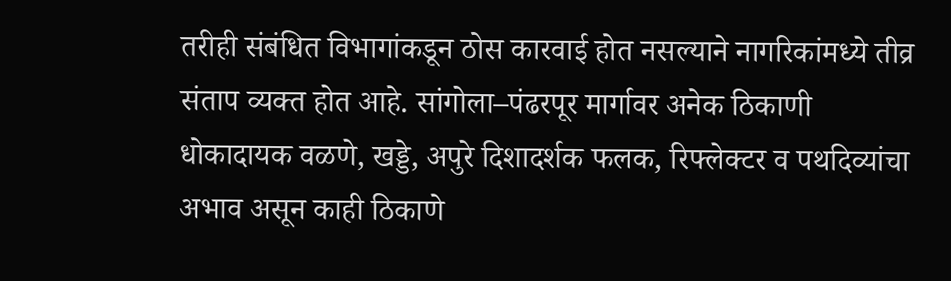तरीही संबंधित विभागांकडून ठोस कारवाई होत नसल्याने नागरिकांमध्ये तीव्र संताप व्यक्त होत आहे. सांगोला–पंढरपूर मार्गावर अनेक ठिकाणी धोकादायक वळणे, खड्डे, अपुरे दिशादर्शक फलक, रिफ्लेक्टर व पथदिव्यांचा अभाव असून काही ठिकाणे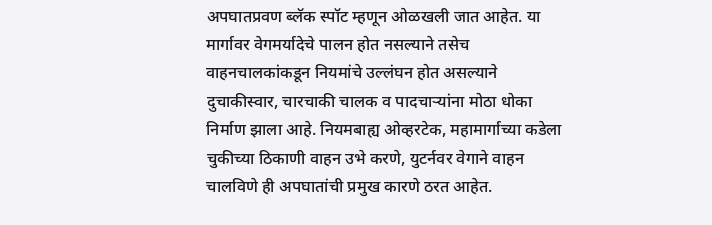अपघातप्रवण ब्लॅक स्पॉट म्हणून ओळखली जात आहेत. या मार्गावर वेगमर्यादेचे पालन होत नसल्याने तसेच वाहनचालकांकडून नियमांचे उल्लंघन होत असल्याने दुचाकीस्वार, चारचाकी चालक व पादचाऱ्यांना मोठा धोका निर्माण झाला आहे. नियमबाह्य ओव्हरटेक, महामार्गाच्या कडेला चुकीच्या ठिकाणी वाहन उभे करणे, युटर्नवर वेगाने वाहन चालविणे ही अपघातांची प्रमुख कारणे ठरत आहेत.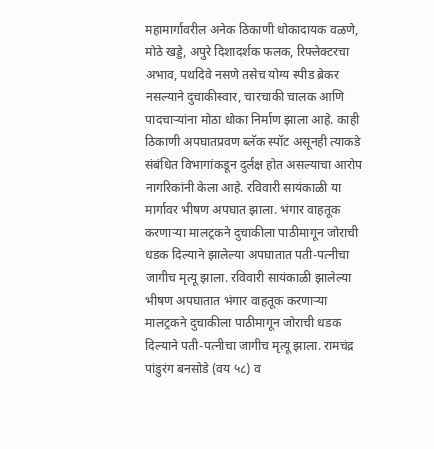महामार्गावरील अनेक ठिकाणी धोकादायक वळणे, मोठे खड्डे, अपुरे दिशादर्शक फलक, रिफ्लेक्टरचा अभाव, पथदिवे नसणे तसेच योग्य स्पीड ब्रेकर नसल्याने दुचाकीस्वार, चारचाकी चालक आणि पादचाऱ्यांना मोठा धोका निर्माण झाला आहे. काही ठिकाणी अपघातप्रवण ब्लॅक स्पॉट असूनही त्याकडे संबंधित विभागांकडून दुर्लक्ष होत असल्याचा आरोप नागरिकांनी केला आहे. रविवारी सायंकाळी या मार्गावर भीषण अपघात झाला. भंगार वाहतूक करणाऱ्या मालट्रकने दुचाकीला पाठीमागून जोराची धडक दिल्याने झालेल्या अपघातात पती-पत्नीचा जागीच मृत्यू झाला. रविवारी सायंकाळी झालेल्या भीषण अपघातात भंगार वाहतूक करणाऱ्या मालट्रकने दुचाकीला पाठीमागून जोराची धडक दिल्याने पती-पत्नीचा जागीच मृत्यू झाला. रामचंद्र पांडुरंग बनसोडे (वय ५८) व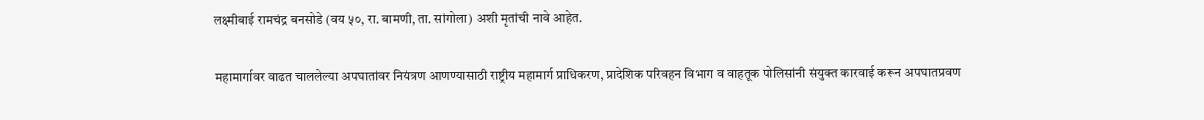लक्ष्मीबाई रामचंद्र बनसोडे (वय ५०, रा. बामणी, ता. सांगोला) अशी मृतांची नावे आहेत.

महामार्गावर वाढत चाललेल्या अपघातांवर नियंत्रण आणण्यासाठी राष्ट्रीय महामार्ग प्राधिकरण, प्रादेशिक परिवहन विभाग व वाहतूक पोलिसांनी संयुक्त कारवाई करून अपघातप्रवण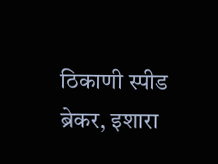ठिकाणी स्पीड ब्रेकर, इशारा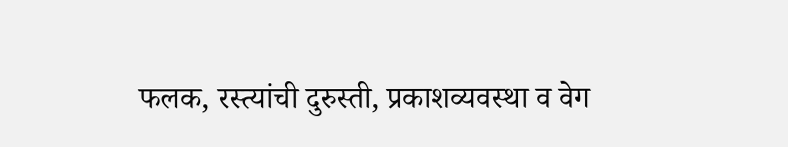फलक, रस्त्यांची दुरुस्ती, प्रकाशव्यवस्था व वेग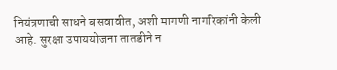नियंत्रणाची साधने बसवावीत, अशी मागणी नागरिकांनी केली आहे. सुरक्षा उपाययोजना तातडीने न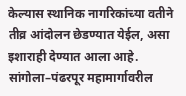केल्यास स्थानिक नागरिकांच्या वतीने तीव्र आंदोलन छेडण्यात येईल, असा इशाराही देण्यात आला आहे. सांगोला–पंढरपूर महामार्गावरील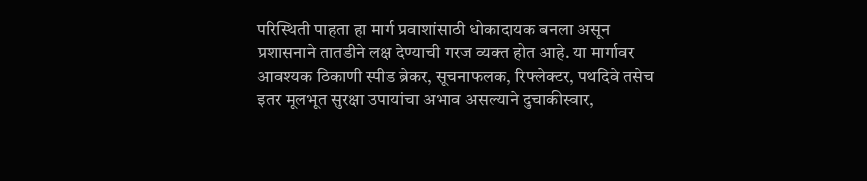परिस्थिती पाहता हा मार्ग प्रवाशांसाठी धोकादायक बनला असून प्रशासनाने तातडीने लक्ष देण्याची गरज व्यक्त होत आहे. या मार्गावर आवश्यक ठिकाणी स्पीड ब्रेकर, सूचनाफलक, रिफ्लेक्टर, पथदिवे तसेच इतर मूलभूत सुरक्षा उपायांचा अभाव असल्याने दुचाकीस्वार,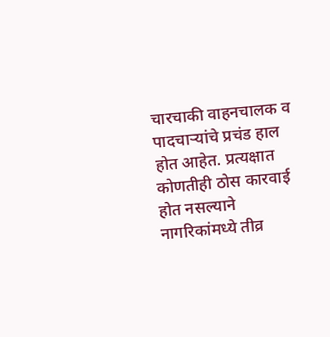चारचाकी वाहनचालक व पादचाऱ्यांचे प्रचंड हाल होत आहेत. प्रत्यक्षात कोणतीही ठोस कारवाई होत नसल्याने नागरिकांमध्ये तीव्र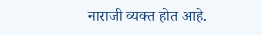नाराजी व्यक्त होत आहे.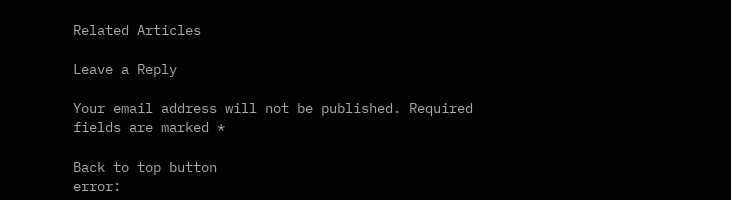Related Articles

Leave a Reply

Your email address will not be published. Required fields are marked *

Back to top button
error: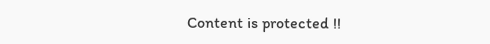Content is protected !!